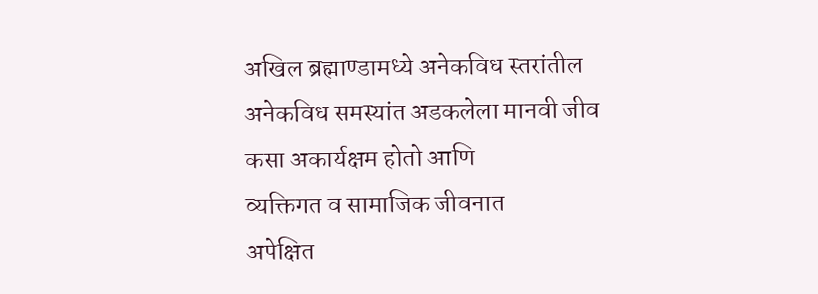अखिल ब्रह्माण्डामध्ये अनेकविध स्तरांतील
अनेकविध समस्यांत अडकलेला मानवी जीव
कसा अकार्यक्षम होतो आणि
व्यक्तिगत व सामाजिक जीवनात
अपेक्षित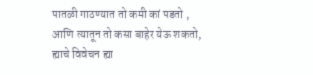पातळी गाठण्यात तो कमी कां पडतो ,
आणि त्यातून तो कसा बाहेर येऊ शकतो,
ह्याचे विवेचन ह्या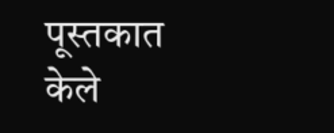पूस्तकात केले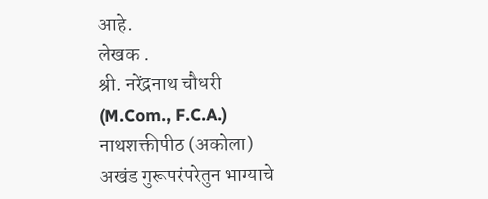आहे.
लेखक .
श्री. नरेंद्रनाथ चौधरी
(M.Com., F.C.A.)
नाथशक्तीपीठ (अकोला)
अखंड गुरूपरंपरेतुन भाग्याचे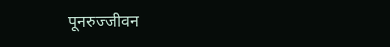पूनरुज्जीवन